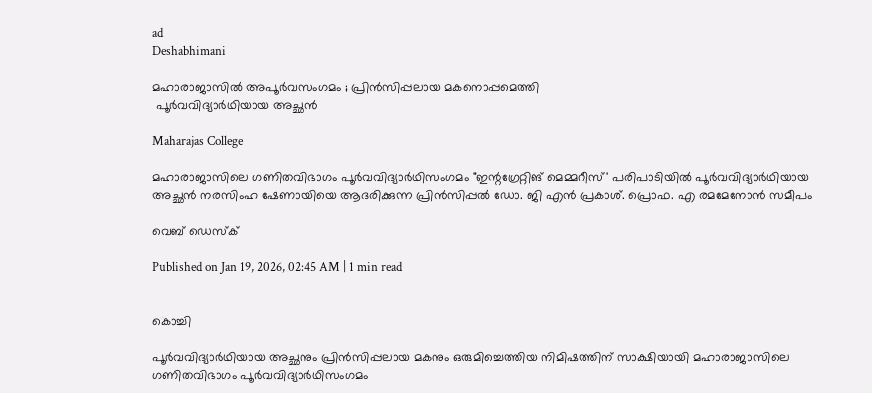ad
Deshabhimani

മഹാരാജാസിൽ അപൂർവസംഗമം ; പ്രിൻസിപ്പലായ മകനൊപ്പമെത്തി
 പൂർവവിദ്യാർഥിയായ അച്ഛൻ

Maharajas College

മഹാരാജാസിലെ ഗണിതവിഭാഗം പൂർവവിദ്യാർഥിസംഗമം "ഇന്റഗ്രേറ്റിങ് മെമ്മറീസ്‌' പരിപാടിയിൽ പൂർവവിദ്യാർഥിയായ അച്ഛൻ നരസിംഹ ഷേണായിയെ ആദരിക്കുന്ന പ്രിൻസിപ്പൽ ഡോ. ജി എൻ പ്രകാശ്. പ്രൊഫ. എ രമമേനോൻ സമീപം

വെബ് ഡെസ്ക്

Published on Jan 19, 2026, 02:45 AM | 1 min read


കൊച്ചി

പൂർവവിദ്യാർഥിയായ അച്ഛനും പ്രിൻസിപ്പലായ മകനും ഒരുമിച്ചെത്തിയ നിമിഷത്തിന്‌ സാക്ഷിയായി മഹാരാജാസിലെ ഗണിതവിഭാഗം പൂർവവിദ്യാർഥിസംഗമം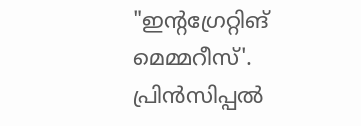"ഇന്റഗ്രേറ്റിങ് മെമ്മറീസ്‌'. പ്രിൻസിപ്പൽ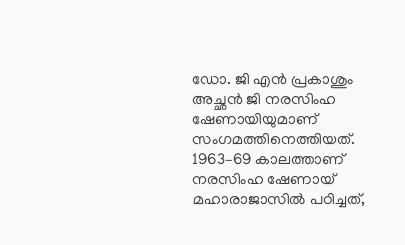ഡോ. ജി എൻ പ്രകാശും അച്ഛൻ ജി നരസിംഹ ഷേണായിയുമാണ്‌ സംഗമത്തിനെത്തിയത്‌. 1963–69 കാലത്താണ്‌ നരസിംഹ ഷേണായ്‌ മഹാരാജാസിൽ പഠിച്ചത്‌,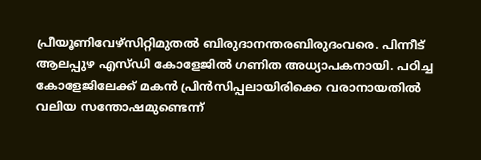പ്രീയൂണിവേഴ്‌സിറ്റിമുതൽ ബിരുദാനന്തരബിരുദംവരെ. പിന്നീട്‌ ആലപ്പുഴ എസ്‌ഡി കോളേജിൽ ഗണിത അധ്യാപകനായി. പഠിച്ച കോളേജിലേക്ക്‌ മകൻ പ്രിൻസിപ്പലായിരിക്കെ വരാനായതിൽ വലിയ സന്തോഷമുണ്ടെന്ന്‌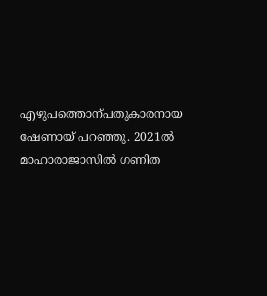എഴുപത്തൊന്പതുകാരനായ ഷേണായ്‌ പറഞ്ഞു. 2021ൽ മാഹാരാജാസിൽ ഗണിത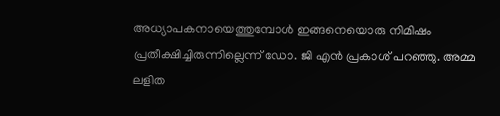അധ്യാപകനായെത്തുമ്പോൾ ഇങ്ങനെയൊരു നിമിഷം പ്രതീക്ഷിച്ചിരുന്നില്ലെന്ന്‌ ഡോ. ജി എൻ പ്രകാശ്‌ പറഞ്ഞു. അമ്മ ലളിത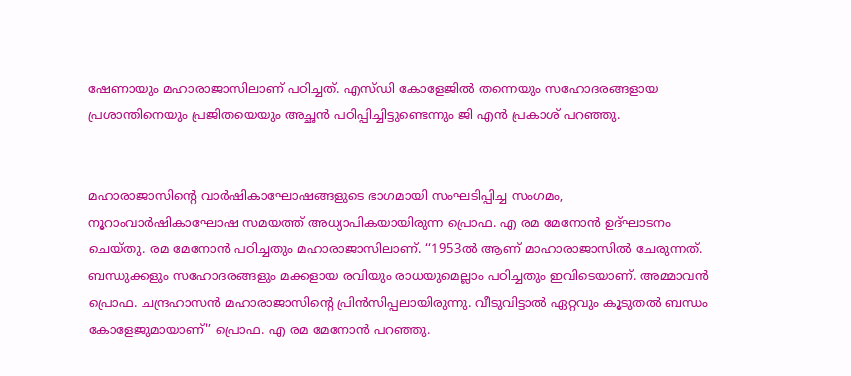ഷേണായും മഹാരാജാസിലാണ്‌ പഠിച്ചത്‌. എസ്‌ഡി കോളേജിൽ തന്നെയും സഹോദരങ്ങളായ പ്രശാന്തിനെയും പ്രജിതയെയും അച്ഛൻ പഠിപ്പിച്ചിട്ടുണ്ടെന്നും ജി എൻ പ്രകാശ്‌ പറഞ്ഞു.


മഹാരാജാസിന്റെ വാർഷികാഘോഷങ്ങളുടെ ഭാഗമായി സംഘടിപ്പിച്ച സംഗമം, നൂറാംവാർഷികാഘോഷ സമയത്ത്‌ അധ്യാപികയായിരുന്ന പ്രൊഫ. എ രമ മേനോൻ ഉദ്‌ഘാടനം ചെയ്തു. രമ മേനോൻ പഠിച്ചതും മഹാരാജാസിലാണ്‌. ‘‘1953ൽ ആണ്‌ മാഹാരാജാസിൽ ചേരുന്നത്‌. ബന്ധുക്കളും സഹോദരങ്ങളും മക്കളായ രവിയും രാധയുമെല്ലാം പഠിച്ചതും ഇവിടെയാണ്‌. അമ്മാവൻ പ്രൊഫ. ചന്ദ്രഹാസൻ മഹാരാജാസിന്റെ പ്രിൻസിപ്പലായിരുന്നു. വീടുവിട്ടാൽ ഏറ്റവും കൂടുതൽ ബന്ധം കോളേജുമായാണ്‌'’ പ്രൊഫ. എ രമ മേനോൻ പറഞ്ഞു.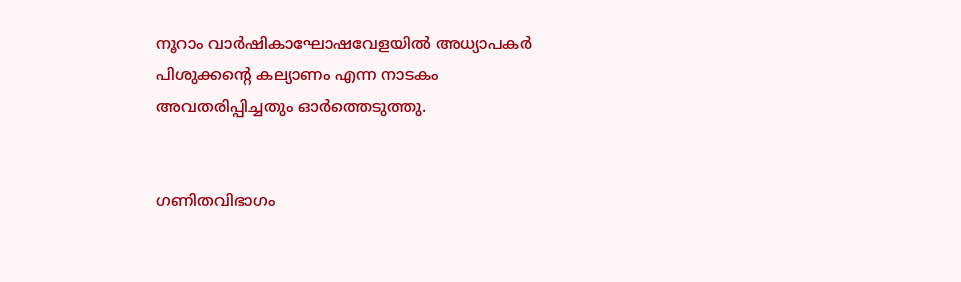നൂറാം വാർഷികാഘോഷവേളയിൽ അധ്യാപകർ പിശുക്കന്റെ കല്യാണം എന്ന നാടകം അവതരിപ്പിച്ചതും ഓർത്തെടുത്തു.


ഗണിതവിഭാഗം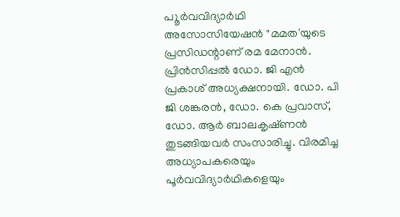പ‍ൂർവവിദ്യാർഥി അസോസിയേഷൻ "മമത'യുടെ പ്രസിഡന്റാണ്‌ രമ മേനാൻ. പ്രിൻസിപ്പൽ ഡോ. ജി എൻ പ്രകാശ്‌ അധ്യക്ഷനായി. ഡോ. പി ജി ശങ്കരൻ, ഡോ. കെ പ്രവാസ്‌, ഡോ. ആർ ബാലകൃഷ്‌ണൻ തുടങ്ങിയവർ സംസാരിച്ചു. വിരമിച്ച അധ്യാപകരെയും പൂർവവിദ്യാർഥികളെയും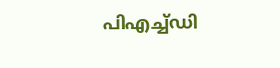പിഎച്ച്‌ഡി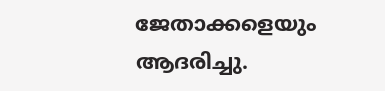ജേതാക്കളെയും ആദരിച്ചു.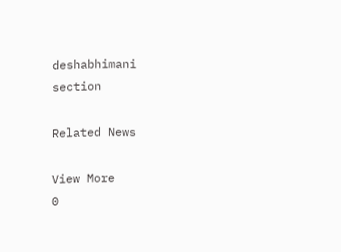deshabhimani section

Related News

View More
0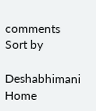comments
Sort by

Deshabhimani
Home